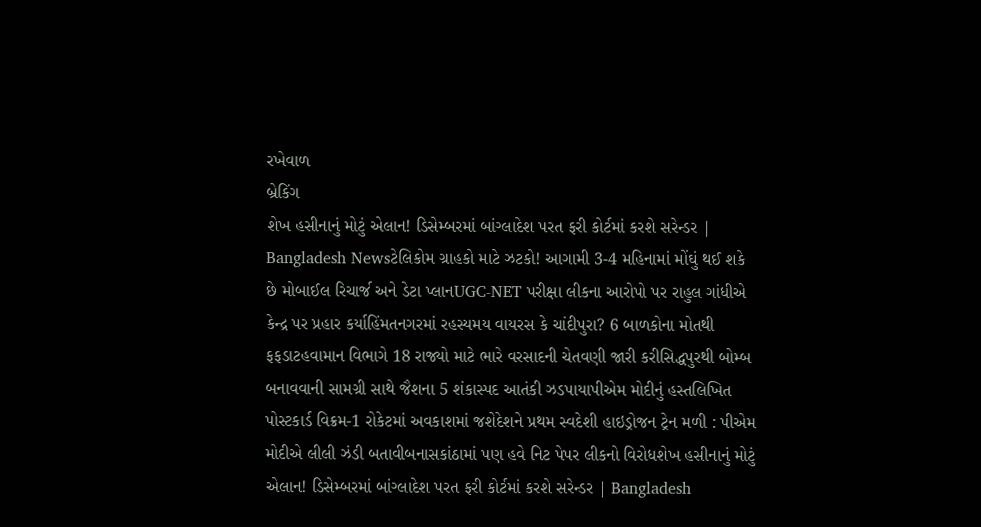રખેવાળ
બ્રેકિંગ
શેખ હસીનાનું મોટું એલાન! ડિસેમ્બરમાં બાંગ્લાદેશ પરત ફરી કોર્ટમાં કરશે સરેન્ડર | Bangladesh Newsટેલિકોમ ગ્રાહકો માટે ઝટકો! આગામી 3-4 મહિનામાં મોંઘું થઈ શકે છે મોબાઈલ રિચાર્જ અને ડેટા પ્લાનUGC-NET પરીક્ષા લીકના આરોપો પર રાહુલ ગાંધીએ કેન્દ્ર પર પ્રહાર કર્યાહિંમતનગરમાં રહસ્યમય વાયરસ કે ચાંદીપુરા? 6 બાળકોના મોતથી ફફડાટહવામાન વિભાગે 18 રાજ્યો માટે ભારે વરસાદની ચેતવણી જારી કરીસિદ્ધપુરથી બોમ્બ બનાવવાની સામગ્રી સાથે જૈશના 5 શંકાસ્પદ આતંકી ઝડપાયાપીએમ મોદીનું હસ્તલિખિત પોસ્ટકાર્ડ વિક્રમ-1 રોકેટમાં અવકાશમાં જશેદેશને પ્રથમ સ્વદેશી હાઇડ્રોજન ટ્રેન મળી : પીએમ મોદીએ લીલી ઝંડી બતાવીબનાસકાંઠામાં પણ હવે નિટ પેપર લીકનો વિરોધશેખ હસીનાનું મોટું એલાન! ડિસેમ્બરમાં બાંગ્લાદેશ પરત ફરી કોર્ટમાં કરશે સરેન્ડર | Bangladesh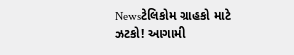Newsટેલિકોમ ગ્રાહકો માટે ઝટકો! આગામી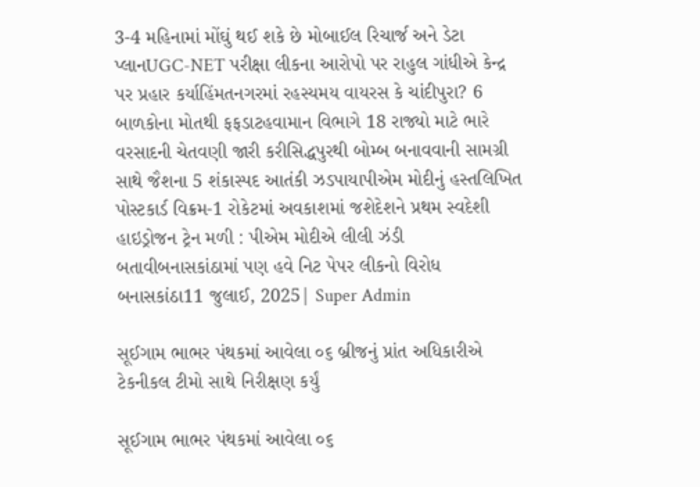3-4 મહિનામાં મોંઘું થઈ શકે છે મોબાઈલ રિચાર્જ અને ડેટા પ્લાનUGC-NET પરીક્ષા લીકના આરોપો પર રાહુલ ગાંધીએ કેન્દ્ર પર પ્રહાર કર્યાહિંમતનગરમાં રહસ્યમય વાયરસ કે ચાંદીપુરા? 6 બાળકોના મોતથી ફફડાટહવામાન વિભાગે 18 રાજ્યો માટે ભારે વરસાદની ચેતવણી જારી કરીસિદ્ધપુરથી બોમ્બ બનાવવાની સામગ્રી સાથે જૈશના 5 શંકાસ્પદ આતંકી ઝડપાયાપીએમ મોદીનું હસ્તલિખિત પોસ્ટકાર્ડ વિક્રમ-1 રોકેટમાં અવકાશમાં જશેદેશને પ્રથમ સ્વદેશી હાઇડ્રોજન ટ્રેન મળી : પીએમ મોદીએ લીલી ઝંડી બતાવીબનાસકાંઠામાં પણ હવે નિટ પેપર લીકનો વિરોધ
બનાસકાંઠા11 જુલાઈ, 2025| Super Admin

સૂઈગામ ભાભર પંથકમાં આવેલા ૦૬ બ્રીજનું પ્રાંત અધિકારીએ ટેકનીકલ ટીમો સાથે નિરીક્ષણ કર્યું

સૂઈગામ ભાભર પંથકમાં આવેલા ૦૬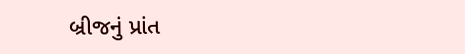બ્રીજનું પ્રાંત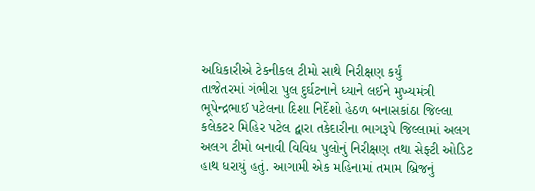અધિકારીએ ટેકનીકલ ટીમો સાથે નિરીક્ષણ કર્યું
તાજેતરમાં ગંભીરા પુલ દુર્ઘટનાને ધ્યાને લઈને મુખ્યમંત્રી ભૂપેન્દ્રભાઈ પટેલના દિશા નિર્દેશો હેઠળ બનાસકાંઠા જિલ્લા કલેકટર મિહિર પટેલ દ્વારા તકેદારીના ભાગરૂપે જિલ્લામાં અલગ અલગ ટીમો બનાવી વિવિધ પુલોનું નિરીક્ષણ તથા સેફ્ટી ઓડિટ હાથ ધરાયું હતું. આગામી એક મહિનામાં તમામ બ્રિજનું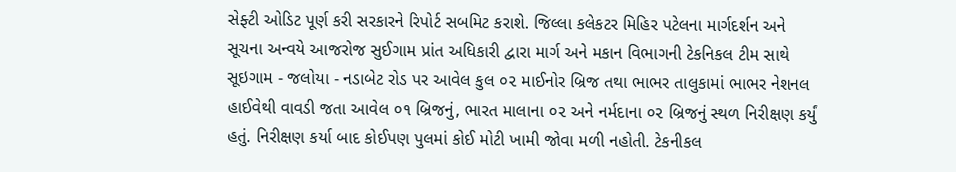સેફ્ટી ઓડિટ પૂર્ણ કરી સરકારને રિપોર્ટ સબમિટ કરાશે. જિલ્લા કલેકટર મિહિર પટેલના માર્ગદર્શન અને સૂચના અન્વયે આજરોજ સુઈગામ પ્રાંત અધિકારી દ્વારા માર્ગ અને મકાન વિભાગની ટેકનિકલ ટીમ સાથે સૂઇગામ - જલોયા - નડાબેટ રોડ પર આવેલ કુલ ૦૨ માઈનોર બ્રિજ તથા ભાભર તાલુકામાં ભાભર નેશનલ હાઈવેથી વાવડી જતા આવેલ ૦૧ બ્રિજનું, ભારત માલાના ૦૨ અને નર્મદાના ૦૨ બ્રિજનું સ્થળ નિરીક્ષણ કર્યું હતું. નિરીક્ષણ કર્યા બાદ કોઈપણ પુલમાં કોઈ મોટી ખામી જોવા મળી નહોતી. ટેકનીકલ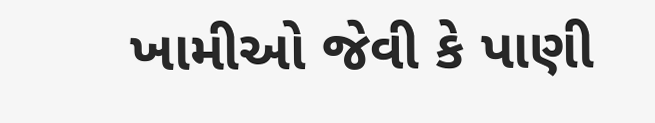ખામીઓ જેવી કે પાણી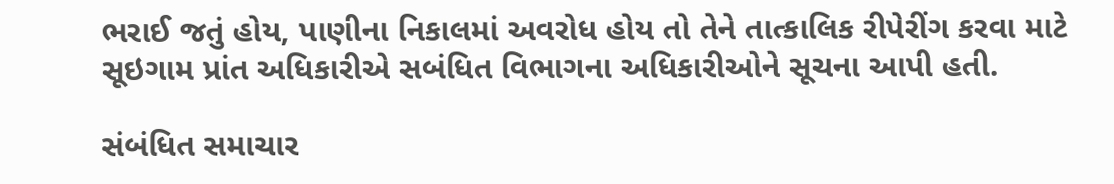ભરાઈ જતું હોય, પાણીના નિકાલમાં અવરોધ હોય તો તેને તાત્કાલિક રીપેરીંગ કરવા માટે સૂઇગામ પ્રાંત અધિકારીએ સબંધિત વિભાગના અધિકારીઓને સૂચના આપી હતી.

સંબંધિત સમાચાર